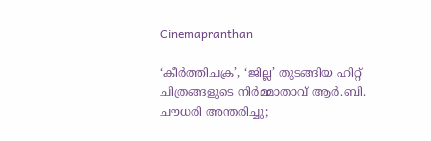Cinemapranthan

‘കീർത്തിചക്ര’, ‘ജില്ല’ തുടങ്ങിയ ഹിറ്റ് ചിത്രങ്ങളുടെ നിർമ്മാതാവ് ആര്‍.ബി. ചൗധരി അന്തരിച്ചു;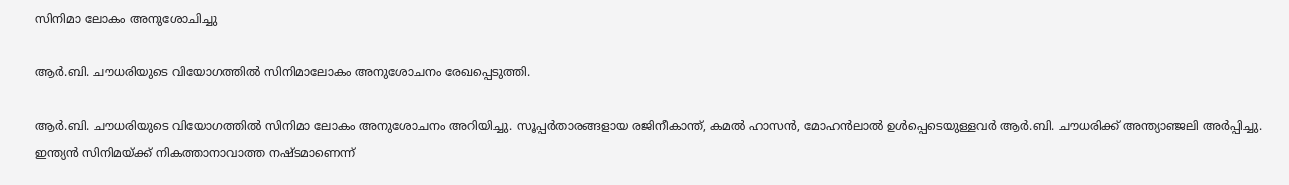സിനിമാ ലോകം അനുശോചിച്ചു

ആർ.ബി. ചൗധരിയുടെ വിയോഗത്തിൽ സിനിമാലോകം അനുശോചനം രേഖപ്പെടുത്തി.

ആർ.ബി. ചൗധരിയുടെ വിയോഗത്തിൽ സിനിമാ ലോകം അനുശോചനം അറിയിച്ചു. സൂപ്പർതാരങ്ങളായ രജിനീകാന്ത്, കമൽ ഹാസൻ, മോഹൻലാൽ ഉൾപ്പെടെയുള്ളവർ ആർ.ബി. ചൗധരിക്ക് അന്ത്യാഞ്ജലി അർപ്പിച്ചു. ഇന്ത്യൻ സിനിമയ്ക്ക് നികത്താനാവാത്ത നഷ്ടമാണെന്ന്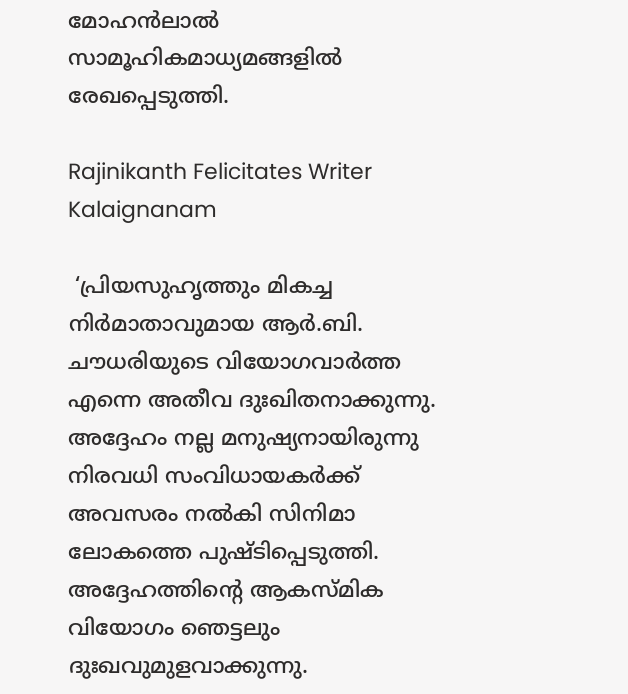മോഹൻലാൽ സാമൂഹികമാധ്യമങ്ങളിൽ രേഖപ്പെടുത്തി.

Rajinikanth Felicitates Writer Kalaignanam

 ‘പ്രിയസുഹൃത്തും മികച്ച നിർമാതാവുമായ ആർ.ബി. ചൗധരിയുടെ വിയോഗവാർത്ത എന്നെ അതീവ ദുഃഖിതനാക്കുന്നു. അദ്ദേഹം നല്ല മനുഷ്യനായിരുന്നു നിരവധി സംവിധായകർക്ക് അവസരം നൽകി സിനിമാ ലോകത്തെ പുഷ്ടിപ്പെടുത്തി. അദ്ദേഹത്തിന്റെ ആകസ്മിക വിയോഗം ഞെട്ടലും ദുഃഖവുമുളവാക്കുന്നു.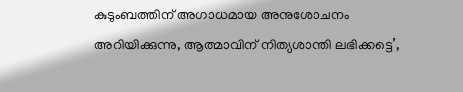കുടുംബത്തിന് അഗാധമായ അനുശോചനം അറിയിക്കുന്നു, ആത്മാവിന് നിത്യശാന്തി ലഭിക്കട്ടെ’,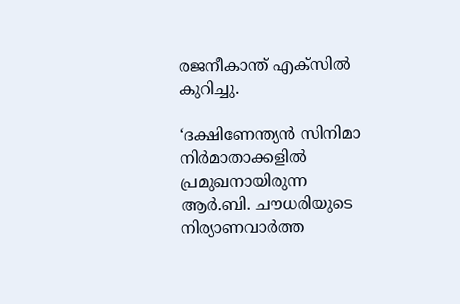രജനീകാന്ത് എക്‌സിൽ കുറിച്ചു.

‘ദക്ഷിണേന്ത്യൻ സിനിമാ നിർമാതാക്കളിൽ പ്രമുഖനായിരുന്ന ആർ.ബി. ചൗധരിയുടെ നിര്യാണവാർത്ത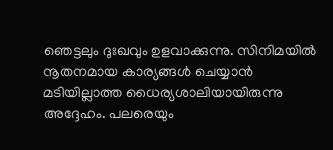ഞെട്ടലും ദുഃഖവും ഉളവാക്കുന്നു. സിനിമയിൽ നൂതനമായ കാര്യങ്ങൾ ചെയ്യാൻ മടിയില്ലാത്ത ധൈര്യശാലിയായിരുന്നു അദ്ദേഹം. പലരെയും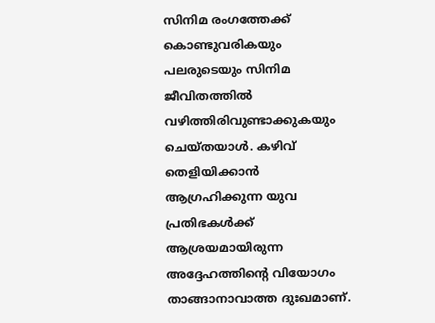സിനിമ രംഗത്തേക്ക് കൊണ്ടുവരികയും പലരുടെയും സിനിമ ജീവിതത്തിൽ വഴിത്തിരിവുണ്ടാക്കുകയും ചെയ്തയാൾ. കഴിവ് തെളിയിക്കാൻ ആഗ്രഹിക്കുന്ന യുവ പ്രതിഭകൾക്ക് ആശ്രയമായിരുന്ന അദ്ദേഹത്തിന്റെ വിയോഗം താങ്ങാനാവാത്ത ദുഃഖമാണ്.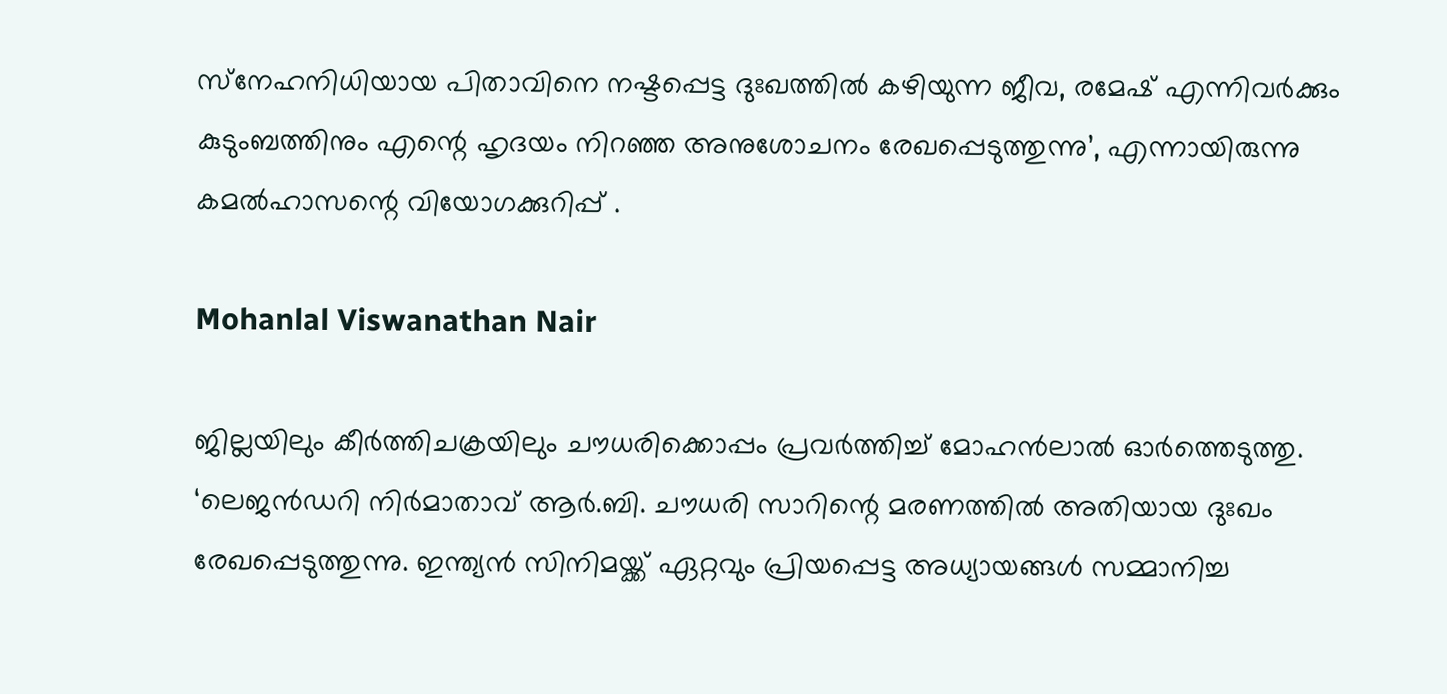സ്‌നേഹനിധിയായ പിതാവിനെ നഷ്ടപ്പെട്ട ദുഃഖത്തിൽ കഴിയുന്ന ജീവ, രമേഷ് എന്നിവർക്കും കുടുംബത്തിനും എന്റെ ഹൃദയം നിറഞ്ഞ അനുശോചനം രേഖപ്പെടുത്തുന്നു’, എന്നായിരുന്നു കമൽഹാസന്റെ വിയോഗക്കുറിപ്പ് .

Mohanlal Viswanathan Nair

ജില്ലയിലും കീർത്തിചക്രയിലും ചൗധരിക്കൊപ്പം പ്രവർത്തിച്ച് മോഹൻലാൽ ഓർത്തെടുത്തു.  ‘ലെജൻഡറി നിർമാതാവ് ആർ.ബി. ചൗധരി സാറിന്റെ മരണത്തിൽ അതിയായ ദുഃഖം രേഖപ്പെടുത്തുന്നു. ഇന്ത്യൻ സിനിമയ്ക്ക് ഏറ്റവും പ്രിയപ്പെട്ട അധ്യായങ്ങൾ സമ്മാനിച്ച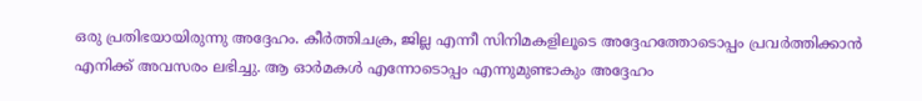ഒരു പ്രതിഭയായിരുന്നു അദ്ദേഹം. കീർത്തിചക്ര, ജില്ല എന്നീ സിനിമകളിലൂടെ അദ്ദേഹത്തോടൊപ്പം പ്രവർത്തിക്കാൻ എനിക്ക് അവസരം ലഭിച്ചു. ആ ഓർമകൾ എന്നോടൊപ്പം എന്നുമുണ്ടാകും അദ്ദേഹം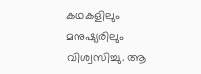കഥകളിലും മനുഷ്യരിലും വിശ്വസിച്ചു. ആ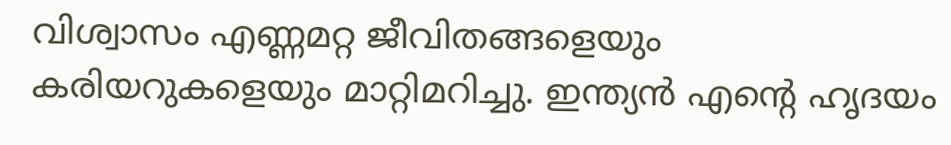വിശ്വാസം എണ്ണമറ്റ ജീവിതങ്ങളെയും കരിയറുകളെയും മാറ്റിമറിച്ചു. ഇന്ത്യൻ എന്റെ ഹൃദയം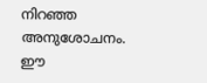നിറഞ്ഞ അനുശോചനം. ഈ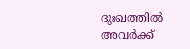ദുഃഖത്തിൽ അവർക്ക്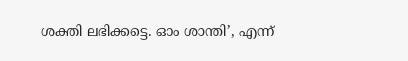ശക്തി ലഭിക്കട്ടെ. ഓം ശാന്തി’, എന്ന്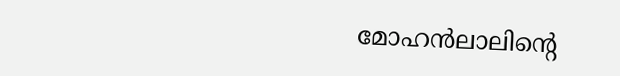മോഹൻലാലിന്റെ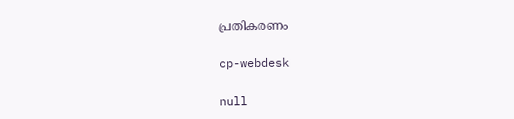പ്രതികരണം

cp-webdesk

null